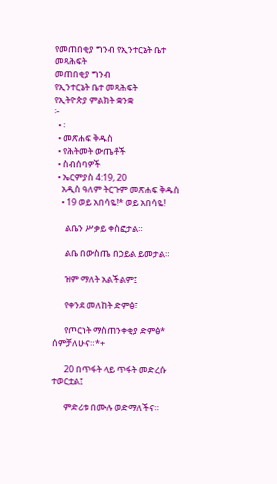የመጠበቂያ ግንብ የኢንተርኔት ቤተ መጻሕፍት
መጠበቂያ ግንብ
የኢንተርኔት ቤተ መጻሕፍት
የኢትዮጵያ ምልክት ቋንቋ
፦
  • ፡
  • መጽሐፍ ቅዱስ
  • የሕትመት ውጤቶች
  • ስብሰባዎች
  • ኤርምያስ 4:19, 20
    አዲስ ዓለም ትርጉም መጽሐፍ ቅዱስ
    • 19 ወይ አበሳዬ!* ወይ አበሳዬ!

      ልቤን ሥቃይ ቀስፎታል።

      ልቤ በውስጤ በኃይል ይመታል።

      ዝም ማለት አልችልም፤

      የቀንደ መለከት ድምፅ፣

      የጦርነት ማስጠንቀቂያ ድምፅ* ሰምቻለሁና።*+

      20 በጥፋት ላይ ጥፋት መድረሱ ተወርቷል፤

      ምድሪቱ በሙሉ ወድማለችና።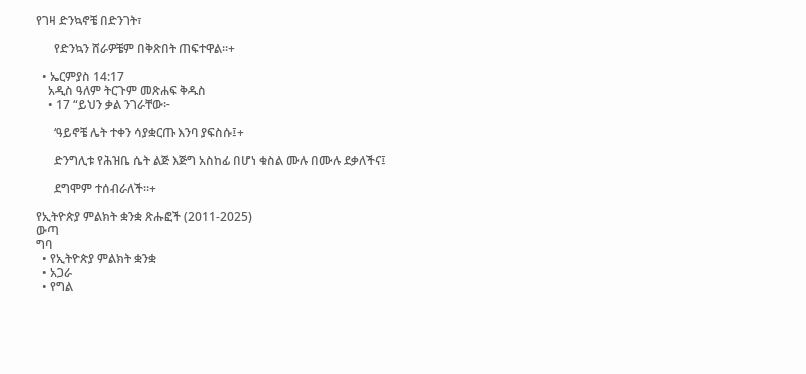የገዛ ድንኳኖቼ በድንገት፣

      የድንኳን ሸራዎቼም በቅጽበት ጠፍተዋል።+

  • ኤርምያስ 14:17
    አዲስ ዓለም ትርጉም መጽሐፍ ቅዱስ
    • 17 “ይህን ቃል ንገራቸው፦

      ‘ዓይኖቼ ሌት ተቀን ሳያቋርጡ እንባ ያፍስሱ፤+

      ድንግሊቱ የሕዝቤ ሴት ልጅ እጅግ አስከፊ በሆነ ቁስል ሙሉ በሙሉ ደቃለችና፤

      ደግሞም ተሰብራለች።+

የኢትዮጵያ ምልክት ቋንቋ ጽሑፎች (2011-2025)
ውጣ
ግባ
  • የኢትዮጵያ ምልክት ቋንቋ
  • አጋራ
  • የግል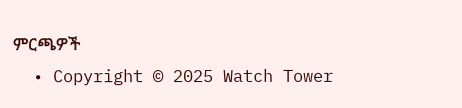ምርጫዎች
  • Copyright © 2025 Watch Tower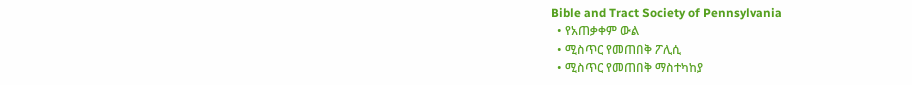Bible and Tract Society of Pennsylvania
  • የአጠቃቀም ውል
  • ሚስጥር የመጠበቅ ፖሊሲ
  • ሚስጥር የመጠበቅ ማስተካከያ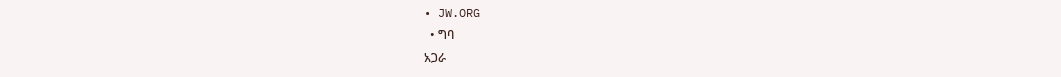• JW.ORG
  • ግባ
አጋራ